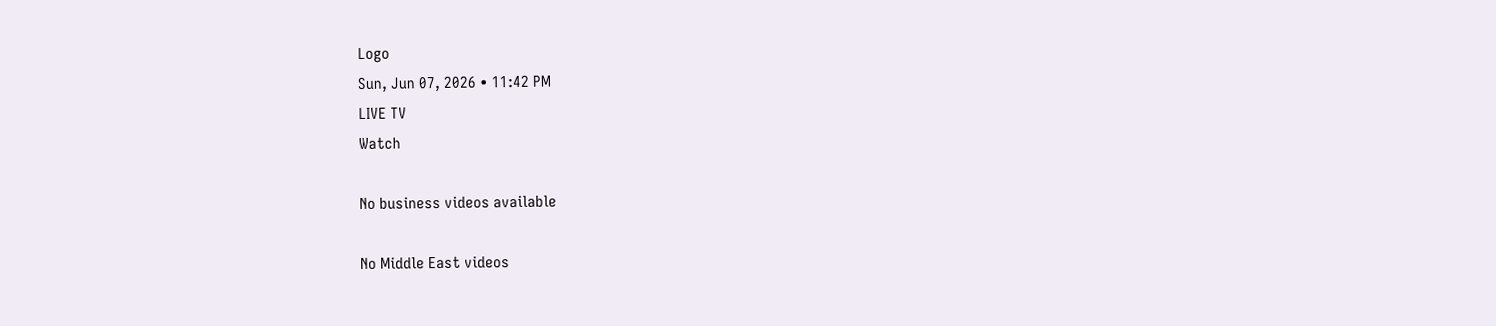Logo
Sun, Jun 07, 2026 • 11:42 PM
LIVE TV
Watch

No business videos available

No Middle East videos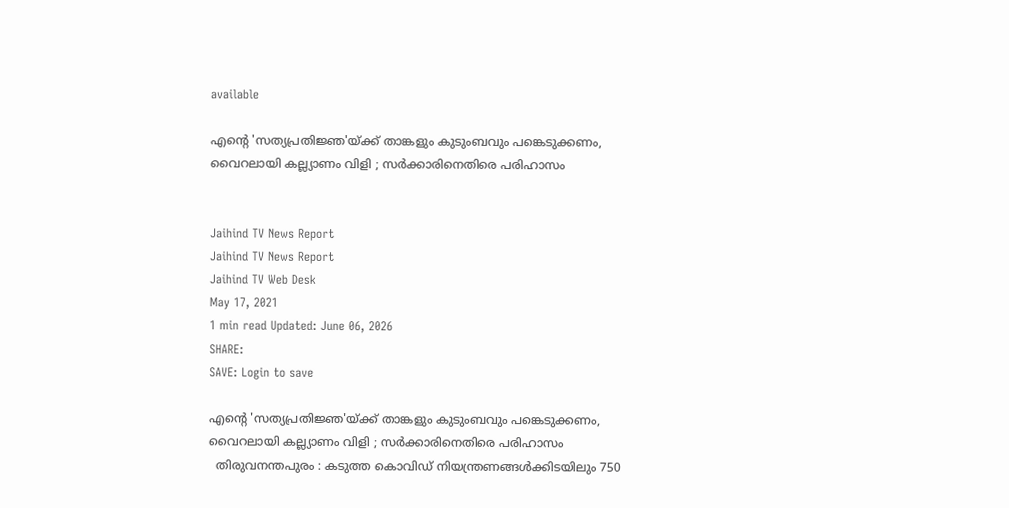available

എന്റെ 'സത്യപ്രതിജ്ഞ'യ്ക്ക് താങ്കളും കുടുംബവും പങ്കെടുക്കണം, വൈറലായി കല്ല്യാണം വിളി ; സര്‍ക്കാരിനെതിരെ പരിഹാസം


Jaihind TV News Report
Jaihind TV News Report
Jaihind TV Web Desk
May 17, 2021
1 min read Updated: June 06, 2026
SHARE:
SAVE: Login to save

എന്റെ 'സത്യപ്രതിജ്ഞ'യ്ക്ക് താങ്കളും കുടുംബവും പങ്കെടുക്കണം, വൈറലായി കല്ല്യാണം വിളി ; സര്‍ക്കാരിനെതിരെ പരിഹാസം
  തിരുവനന്തപുരം : കടുത്ത കൊവിഡ് നിയന്ത്രണങ്ങള്‍ക്കിടയിലും 750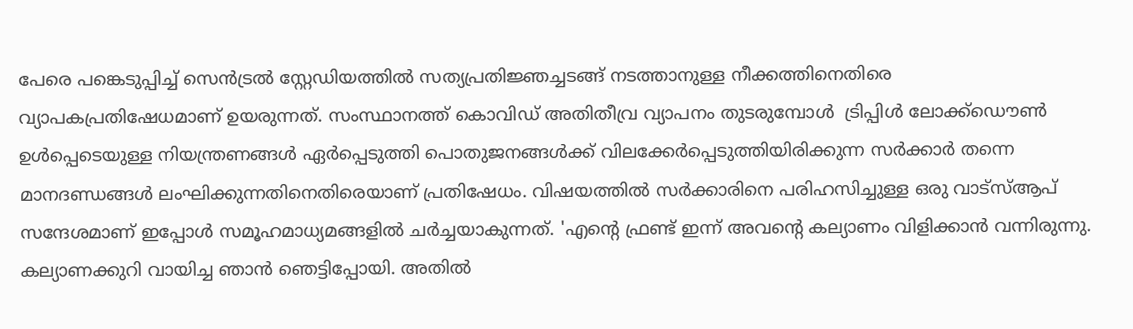പേരെ പങ്കെടുപ്പിച്ച് സെന്‍ട്രല്‍ സ്റ്റേഡിയത്തില്‍ സത്യപ്രതിജ്ഞച്ചടങ്ങ്‌ നടത്താനുള്ള നീക്കത്തിനെതിരെ വ്യാപകപ്രതിഷേധമാണ് ഉയരുന്നത്. സംസ്ഥാനത്ത് കൊവിഡ് അതിതീവ്ര വ്യാപനം തുടരുമ്പോള്‍  ട്രിപ്പിള്‍ ലോക്ക്ഡൌണ്‍ ഉള്‍പ്പെടെയുള്ള നിയന്ത്രണങ്ങള്‍ ഏര്‍പ്പെടുത്തി പൊതുജനങ്ങള്‍ക്ക് വിലക്കേര്‍പ്പെടുത്തിയിരിക്കുന്ന സര്‍ക്കാര്‍ തന്നെ മാനദണ്ഡങ്ങള്‍ ലംഘിക്കുന്നതിനെതിരെയാണ് പ്രതിഷേധം. വിഷയത്തില്‍ സര്‍ക്കാരിനെ പരിഹസിച്ചുള്ള ഒരു വാട്‌സ്ആപ് സന്ദേശമാണ് ഇപ്പോള്‍ സമൂഹമാധ്യമങ്ങളില്‍ ചര്‍ച്ചയാകുന്നത്. 'എന്റെ ഫ്രണ്ട് ഇന്ന് അവന്റെ കല്യാണം വിളിക്കാൻ വന്നിരുന്നു. കല്യാണക്കുറി വായിച്ച ഞാൻ ഞെട്ടിപ്പോയി. അതിൽ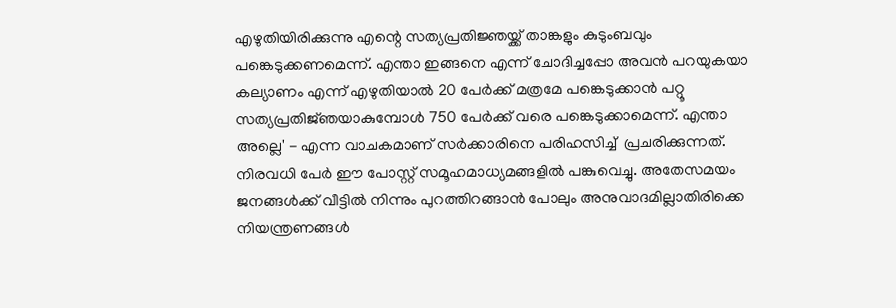എഴുതിയിരിക്കുന്നു എന്റെ സത്യപ്രതിജ്ഞയ്ക്ക് താങ്കളും കുടുംബവും പങ്കെടുക്കണമെന്ന്. എന്താ ഇങ്ങനെ എന്ന് ചോദിച്ചപ്പോ അവൻ പറയുകയാ കല്യാണം എന്ന് എഴുതിയാൽ 20 പേർക്ക് മത്രമേ പങ്കെടുക്കാൻ പറ്റൂ സത്യപ്രതിജ്‌ഞയാകുമ്പോൾ 750 പേർക്ക് വരെ പങ്കെടുക്കാമെന്ന്. എന്താ അല്ലെ' - എന്ന വാചകമാണ് സര്‍ക്കാരിനെ പരിഹസിച്ച്  പ്രചരിക്കുന്നത്. നിരവധി പേര്‍ ഈ പോസ്റ്റ് സമൂഹമാധ്യമങ്ങളില്‍ പങ്കുവെച്ചു. അതേസമയം  ജനങ്ങൾക്ക് വീട്ടിൽ നിന്നും പുറത്തിറങ്ങാൻ പോലും അനുവാദമില്ലാതിരിക്കെ നിയന്ത്രണങ്ങൾ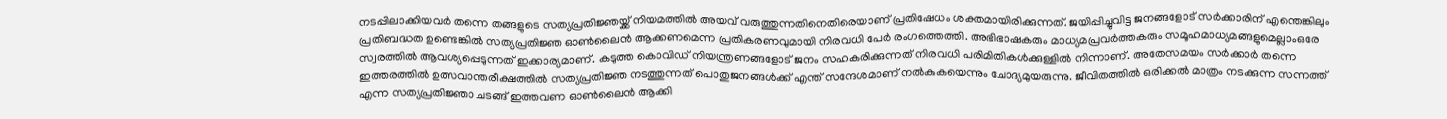നടപ്പിലാക്കിയവർ തന്നെ തങ്ങളുടെ സത്യപ്രതിജ്ഞയ്ക്ക് നിയമത്തിൽ അയവ് വരുത്തുന്നതിനെതിരെയാണ് പ്രതിഷേധം ശക്തമായിരിക്കുന്നത്. ജയിപ്പിച്ചുവിട്ട ജനങ്ങളോട് സർക്കാരിന് എന്തെങ്കിലും പ്രതിബദ്ധത ഉണ്ടെങ്കിൽ സത്യപ്രതിജ്ഞ ഓൺലൈൻ ആക്കണമെന്ന പ്രതികരണവുമായി നിരവധി പേര്‍ രംഗത്തെത്തി. അഭിഭാഷകരും മാധ്യമപ്രവര്‍ത്തകരും സമൂഹമാധ്യമങ്ങളുമെല്ലാംഒരേ സ്വരത്തില്‍ ആവശ്യപ്പെടുന്നത് ഇക്കാര്യമാണ്. കടുത്ത കൊവിഡ് നിയന്ത്രണങ്ങളോട് ജനം സഹകരിക്കുന്നത് നിരവധി പരിമിതികള്‍ക്കുള്ളില്‍ നിന്നാണ്. അതേസമയം സര്‍ക്കാര്‍ തന്നെ ഇത്തരത്തില്‍ ഉത്സവാന്തരീക്ഷത്തില്‍ സത്യപ്രതിജ്ഞ നടത്തുന്നത് പൊതുജനങ്ങള്‍ക്ക് എന്ത് സന്ദേശമാണ് നല്‍കുകയെന്നും ചോദ്യമുയരുന്നു. ജീവിതത്തിൽ ഒരിക്കൽ മാത്രം നടക്കുന്ന സന്നത്ത് എന്ന സത്യപ്രതിജ്ഞാ ചടങ്ങ് ഇത്തവണ ഓൺലൈൻ ആക്കി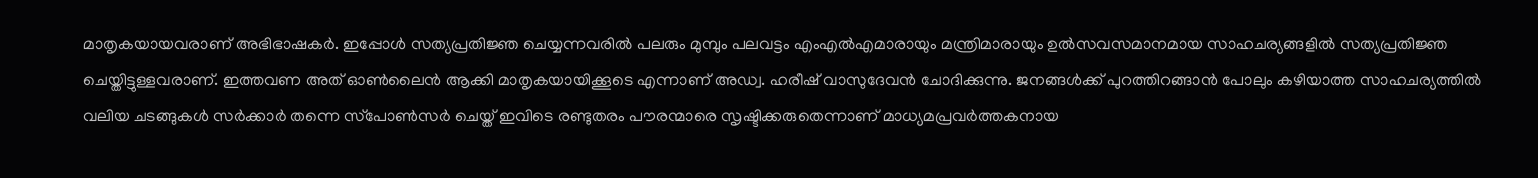മാതൃകയായവരാണ് അഭിഭാഷകർ. ഇപ്പോൾ സത്യപ്രതിജ്ഞ ചെയ്യന്നവരിൽ പലരും മുമ്പും പലവട്ടം എംഎൽഎമാരായും മന്ത്രിമാരായും ഉൽസവസമാനമായ സാഹചര്യങ്ങളിൽ സത്യപ്രതിജ്ഞ ചെയ്തിട്ടുള്ളവരാണ്. ഇത്തവണ അത് ഓൺലൈൻ ആക്കി മാതൃകയായിക്കൂടെ എന്നാണ് അഡ്വ. ഹരീഷ് വാസുദേവൻ ചോദിക്കുന്നു. ജനങ്ങൾക്ക് പുറത്തിറങ്ങാൻ പോലും കഴിയാത്ത സാഹചര്യത്തിൽ വലിയ ചടങ്ങുകൾ സർക്കാർ തന്നെ സ്‌പോൺസർ ചെയ്ത് ഇവിടെ രണ്ടുതരം പൗരന്മാരെ സൃഷ്ടിക്കരുതെന്നാണ് മാധ്യമപ്രവർത്തകനായ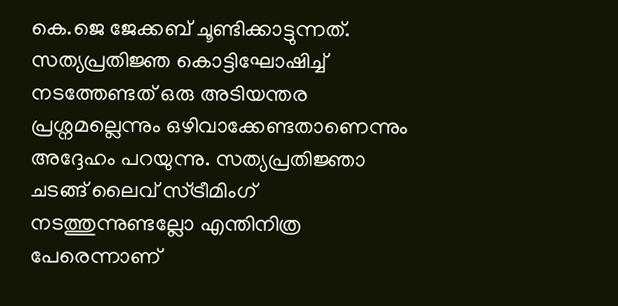കെ.ജെ ജേക്കബ് ചൂണ്ടിക്കാട്ടുന്നത്. സത്യപ്രതിജ്ഞ കൊട്ടിഘോഷിച്ച് നടത്തേണ്ടത് ഒരു അടിയന്തര പ്രശ്നമല്ലെന്നും ഒഴിവാക്കേണ്ടതാണെന്നും അദ്ദേഹം പറയുന്നു. സത്യപ്രതിജ്ഞാ ചടങ്ങ് ലൈവ് സ്ട്രീമിംഗ് നടത്തുന്നുണ്ടല്ലോ എന്തിനിത്ര പേരെന്നാണ്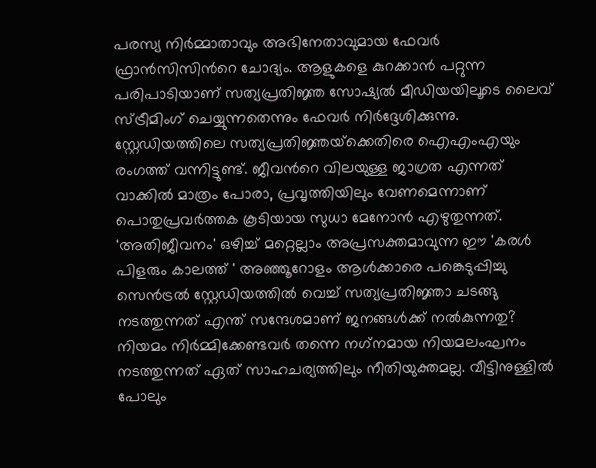പരസ്യ നിർമ്മാതാവും അഭിനേതാവുമായ ഫേവർ ഫ്രാൻസിസിന്‍റെ ചോദ്യം. ആളുകളെ കുറക്കാൻ പറ്റുന്ന പരിപാടിയാണ് സത്യപ്രതിജ്ഞ സോഷ്യൽ മീഡിയയിലൂടെ ലൈവ് സ്ട്രീമിംഗ് ചെയ്യുന്നതെന്നും ഫേവർ നിർദ്ദേശിക്കുന്നു. സ്റ്റേഡിയത്തിലെ സത്യപ്രതിജ്ഞയ്‌ക്കെതിരെ ഐഎംഎയും രംഗത്ത് വന്നിട്ടുണ്ട്. ജീവന്‍റെ വിലയുള്ള ജാഗ്രത എന്നത് വാക്കിൽ മാത്രം പോരാ, പ്രവൃത്തിയിലും വേണമെന്നാണ് പൊതുപ്രവർത്തക കൂടിയായ സുധാ മേനോൻ എഴുതുന്നത്. 'അതിജീവനം' ഒഴിച്ച് മറ്റെല്ലാം അപ്രസക്തമാവുന്ന ഈ 'കരൾ പിളരും കാലത്ത് ' അഞ്ഞൂറോളം ആൾക്കാരെ പങ്കെടുപ്പിച്ചു സെൻട്രൽ സ്റ്റേഡിയത്തിൽ വെച്ച് സത്യപ്രതിജ്ഞാ ചടങ്ങു നടത്തുന്നത് എന്ത് സന്ദേശമാണ് ജനങ്ങൾക്ക് നൽകുന്നതു? നിയമം നിർമ്മിക്കേണ്ടവർ തന്നെ നഗ്‌നമായ നിയമലംഘനം നടത്തുന്നത് ഏത് സാഹചര്യത്തിലും നീതിയുക്തമല്ല. വീട്ടിനുള്ളിൽ പോലും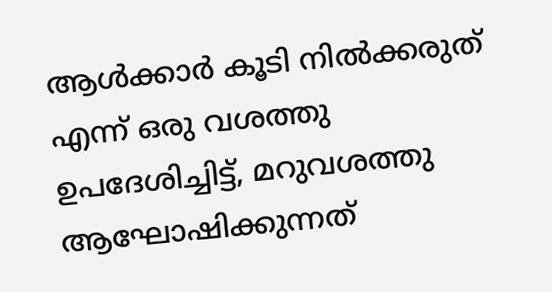ആൾക്കാർ കൂടി നിൽക്കരുത് എന്ന് ഒരു വശത്തു ഉപദേശിച്ചിട്ട്, മറുവശത്തു ആഘോഷിക്കുന്നത്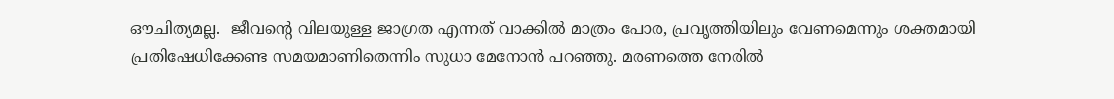ഔചിത്യമല്ല.  ജീവന്‍റെ വിലയുള്ള ജാഗ്രത എന്നത് വാക്കിൽ മാത്രം പോര, പ്രവൃത്തിയിലും വേണമെന്നും ശക്തമായി പ്രതിഷേധിക്കേണ്ട സമയമാണിതെന്നിം സുധാ മേനോൻ പറഞ്ഞു. മരണത്തെ നേരില്‍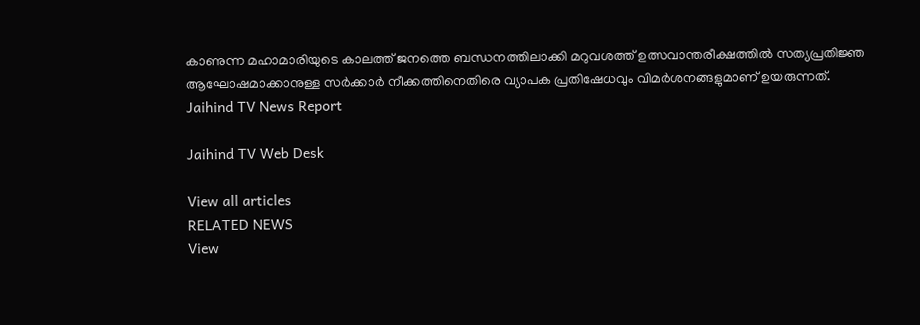കാണുന്ന മഹാമാരിയുടെ കാലത്ത് ജനത്തെ ബന്ധനത്തിലാക്കി മറുവശത്ത് ഉത്സവാന്തരീക്ഷത്തില്‍ സത്യപ്രതിജ്ഞ ആഘോഷമാക്കാനുള്ള സര്‍ക്കാര്‍ നീക്കത്തിനെതിരെ വ്യാപക പ്രതിഷേധവും വിമര്‍ശനങ്ങളുമാണ് ഉയരുന്നത്.
Jaihind TV News Report

Jaihind TV Web Desk

View all articles
RELATED NEWS
View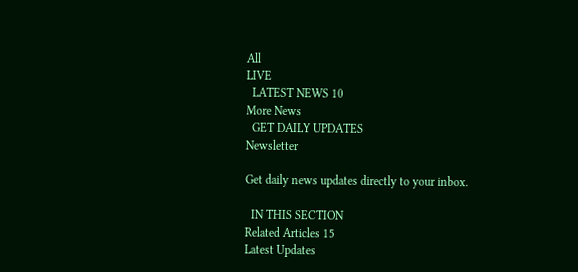All
LIVE
  LATEST NEWS 10
More News
  GET DAILY UPDATES
Newsletter

Get daily news updates directly to your inbox.

  IN THIS SECTION
Related Articles 15
Latest Updates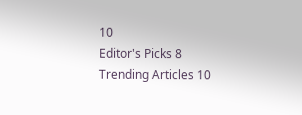10
Editor's Picks 8
Trending Articles 10